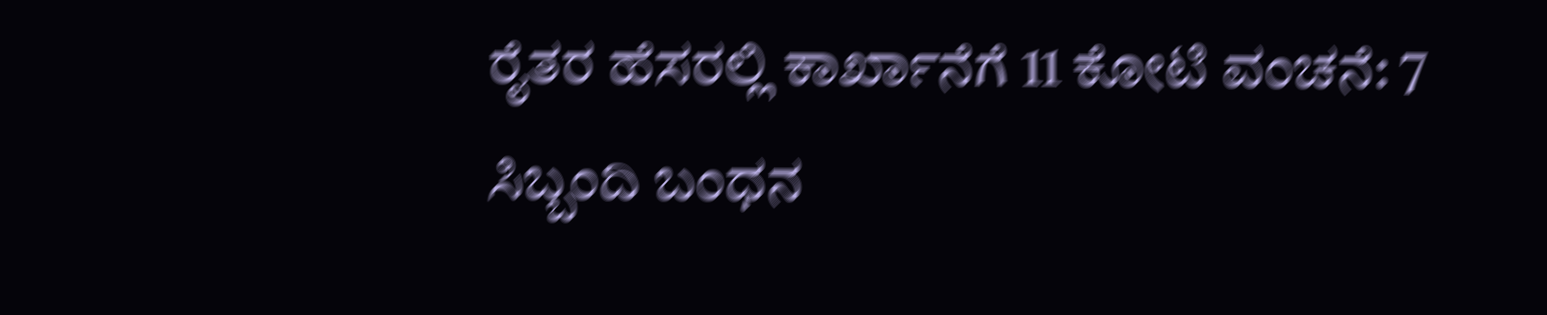ರೈತರ ಹೆಸರಲ್ಲಿ ಕಾರ್ಖಾನೆಗೆ 11 ಕೋಟಿ ವಂಚನೆ: 7 ಸಿಬ್ಬಂದಿ ಬಂಧನ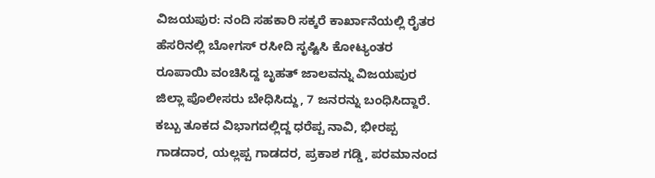ವಿಜಯಪುರ: ನಂದಿ ಸಹಕಾರಿ ಸಕ್ಕರೆ ಕಾರ್ಖಾನೆಯಲ್ಲಿ ರೈತರ ಹೆಸರಿನಲ್ಲಿ ಬೋಗಸ್ ರಸೀದಿ ಸೃಷ್ಟಿಸಿ ಕೋಟ್ಯಂತರ ರೂಪಾಯಿ ವಂಚಿಸಿದ್ದ ಬೃಹತ್ ಜಾಲವನ್ನು ವಿಜಯಪುರ ಜಿಲ್ಲಾ ಪೊಲೀಸರು ಬೇಧಿಸಿದ್ದು, 7 ಜನರನ್ನು ಬಂಧಿಸಿದ್ದಾರೆ. ಕಬ್ಬು ತೂಕದ ವಿಭಾಗದಲ್ಲಿದ್ದ ಧರೆಪ್ಪ ನಾವಿ, ಭೀರಪ್ಪ ಗಾಡದಾರ, ಯಲ್ಲಪ್ಪ ಗಾಡದರ, ಪ್ರಕಾಶ ಗಡ್ಡಿ, ಪರಮಾನಂದ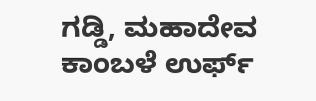ಗಡ್ಡಿ, ಮಹಾದೇವ ಕಾಂಬಳೆ ಉರ್ಫ್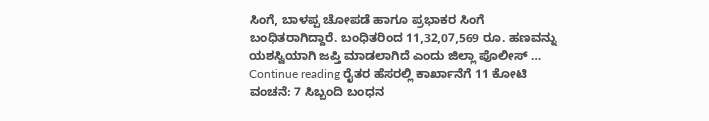ಸಿಂಗೆ, ಬಾಳಪ್ಪ ಚೋಪಡೆ ಹಾಗೂ ಪ್ರಭಾಕರ ಸಿಂಗೆ ಬಂಧಿತರಾಗಿದ್ದಾರೆ. ಬಂಧಿತರಿಂದ 11,32,07,569 ರೂ. ಹಣವನ್ನು ಯಶಸ್ವಿಯಾಗಿ ಜಪ್ತಿ ಮಾಡಲಾಗಿದೆ ಎಂದು ಜಿಲ್ಲಾ ಪೊಲೀಸ್ … Continue reading ರೈತರ ಹೆಸರಲ್ಲಿ ಕಾರ್ಖಾನೆಗೆ 11 ಕೋಟಿ ವಂಚನೆ: 7 ಸಿಬ್ಬಂದಿ ಬಂಧನ